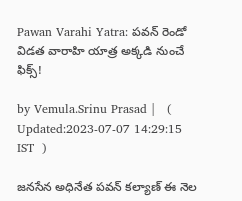Pawan Varahi Yatra: పవన్ రెండో విడత వారాహి యాత్ర అక్కడి నుంచే ఫిక్స్!

by Vemula.Srinu Prasad |   (  Updated:2023-07-07 14:29:15  IST  )

జనసేన అధినేత పవన్ కల్యాణ్ ఈ నెల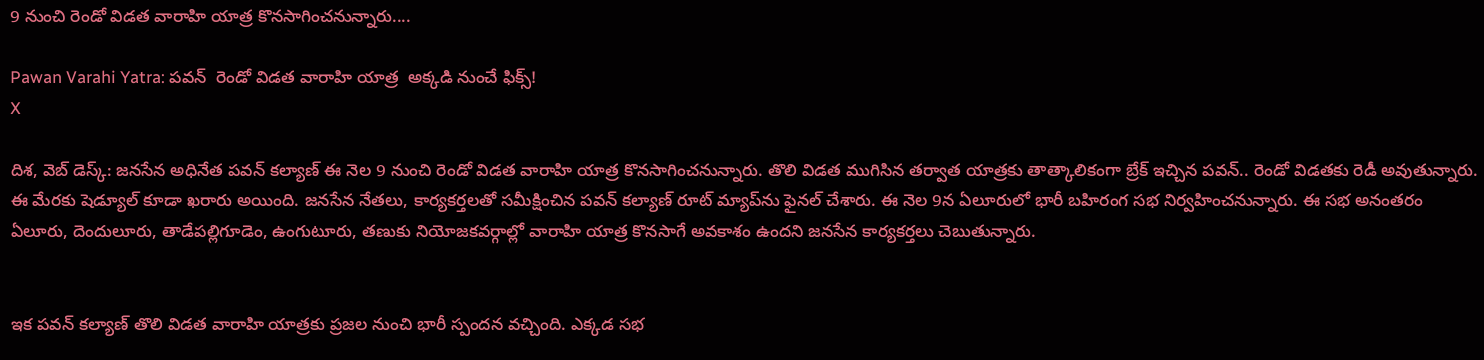9 నుంచి రెండో విడత వారాహి యాత్ర కొనసాగించనున్నారు....

Pawan Varahi Yatra: పవన్  రెండో విడత వారాహి యాత్ర  అక్కడి నుంచే ఫిక్స్!
X

దిశ, వెబ్ డెస్క్: జనసేన అధినేత పవన్ కల్యాణ్ ఈ నెల 9 నుంచి రెండో విడత వారాహి యాత్ర కొనసాగించనున్నారు. తొలి విడత ముగిసిన తర్వాత యాత్రకు తాత్కాలికంగా బ్రేక్ ఇచ్చిన పవన్.. రెండో విడతకు రెడీ అవుతున్నారు. ఈ మేరకు షెడ్యూల్ కూడా ఖరారు అయింది. జనసేన నేతలు, కార్యకర్తలతో సమీక్షించిన పవన్ కల్యాణ్ రూట్ మ్యాప్‌ను ఫైనల్ చేశారు. ఈ నెల 9న ఏలూరులో భారీ బహిరంగ సభ నిర్వహించనున్నారు. ఈ సభ అనంతరం ఏలూరు, దెందులూరు, తాడేపల్లిగూడెం, ఉంగుటూరు, తణుకు నియోజకవర్గాల్లో వారాహి యాత్ర కొనసాగే అవకాశం ఉందని జనసేన కార్యకర్తలు చెబుతున్నారు.


ఇక పవన్ కల్యాణ్ తొలి విడత వారాహి యాత్రకు ప్రజల నుంచి భారీ స్పందన వచ్చింది. ఎక్కడ సభ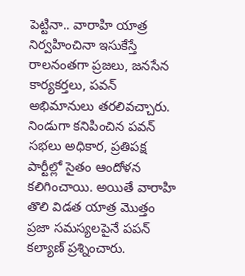పెట్టినా.. వారాహి యాత్ర నిర్వహించినా ఇసుకేస్తే రాలనంతగా ప్రజలు, జనసేన కార్యకర్తలు, పవన్ అభిమానులు తరలివచ్చారు. నిండుగా కనిపించిన పవన్ సభలు అధికార, ప్రతిపక్ష పార్టీల్లో సైతం ఆందోళన కలిగించాయి. అయితే వారాహి తొలి విడత యాత్ర మొత్తం ప్రజా సమస్యలపైనే పపన్ కల్యాణ్ ప్రశ్నించారు.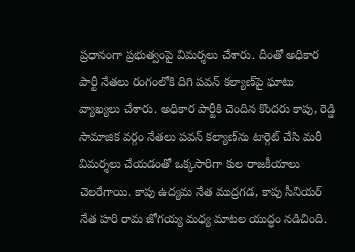ప్రధానంగా ప్రభుత్వంపై విమర్శలు చేశారు. దీంతో అధికార పార్టీ నేతలు రంగంలోకి దిగి పవన్ కల్యాణ్‌పై ఘాటు వ్యాఖ్యలు చేశారు. అధికార పార్టీకి చెందిన కొందరు కాపు, రెడ్డి సామాజిక వర్గం నేతలు పవన్ కల్యాణ్‌ను టార్గెట్ చేసి మరీ విమర్శలు చేయడంతో ఒక్కసారిగా కుల రాజకీయాలు చెలరేగాయి. కాపు ఉద్యమ నేత ముద్రగడ, కాపు సీనియర్ నేత హరి రామ జోగయ్య మధ్య మాటల యుద్ధం నడిచింది.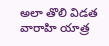అలా తొలి విడత వారాహి యాత్ర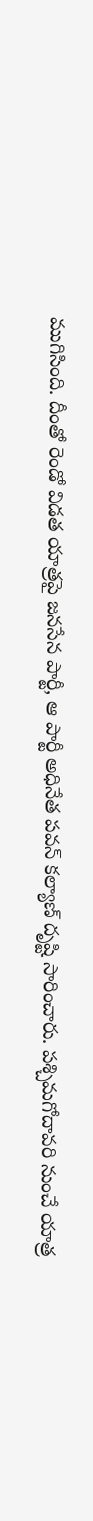ముగిసింది. దీంతో రెండో విడత యాత్రపై జనసేన పార్టీ, ఆ పార్టీ అధినేత పవన్ కల్యాణ్ దృష్టి సారించారు. పశ్చిమగోదావరి నుంచే యాత్ర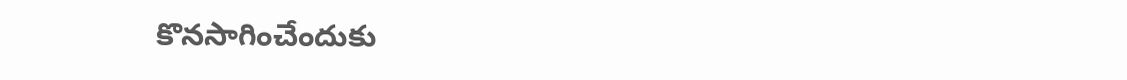కొనసాగించేందుకు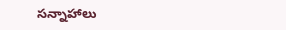సన్నాహాలు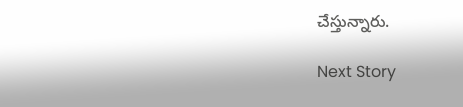చేస్తున్నారు.

Next Story